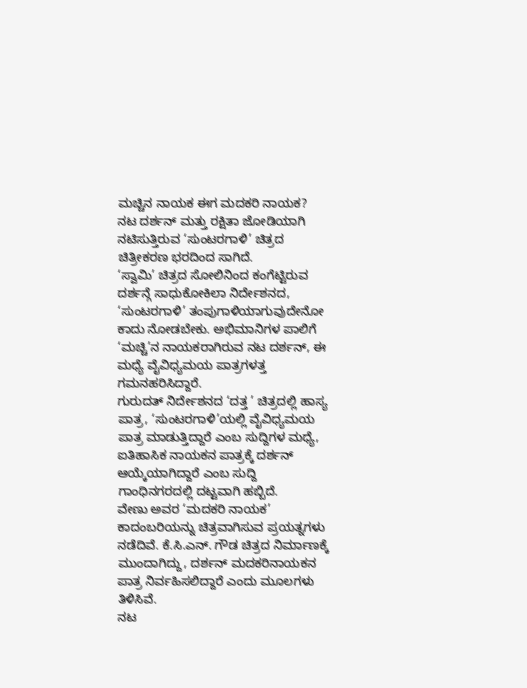ಮಚ್ಚಿನ ನಾಯಕ ಈಗ ಮದಕರಿ ನಾಯಕ?
ನಟ ದರ್ಶನ್ ಮತ್ತು ರಕ್ಷಿತಾ ಜೋಡಿಯಾಗಿ ನಟಿಸುತ್ತಿರುವ ‘ಸುಂಟರಗಾಳಿ’ ಚಿತ್ರದ ಚಿತ್ರೀಕರಣ ಭರದಿಂದ ಸಾಗಿದೆ.
‘ಸ್ವಾಮಿ’ ಚಿತ್ರದ ಸೋಲಿನಿಂದ ಕಂಗೆಟ್ಟಿರುವ ದರ್ಶನ್ಗೆ ಸಾಧುಕೋಕಿಲಾ ನಿರ್ದೇಶನದ, ‘ಸುಂಟರಗಾಳಿ’ ತಂಪುಗಾಳಿಯಾಗುವುದೇನೋ ಕಾದು ನೋಡಬೇಕು. ಅಭಿಮಾನಿಗಳ ಪಾಲಿಗೆ ‘ಮಚ್ಚಿ’ನ ನಾಯಕರಾಗಿರುವ ನಟ ದರ್ಶನ್, ಈ ಮಧ್ಯೆ ವೈವಿಧ್ಯಮಯ ಪಾತ್ರಗಳತ್ತ ಗಮನಹರಿಸಿದ್ದಾರೆ.
ಗುರುದತ್ ನಿರ್ದೇಶನದ ‘ದತ್ತ ’ ಚಿತ್ರದಲ್ಲಿ ಹಾಸ್ಯ ಪಾತ್ರ, ‘ಸುಂಟರಗಾಳಿ’ಯಲ್ಲಿ ವೈವಿಧ್ಯಮಯ ಪಾತ್ರ ಮಾಡುತ್ತಿದ್ದಾರೆ ಎಂಬ ಸುದ್ದಿಗಳ ಮಧ್ಯೆ, ಐತಿಹಾಸಿಕ ನಾಯಕನ ಪಾತ್ರಕ್ಕೆ ದರ್ಶನ್ ಆಯ್ಕೆಯಾಗಿದ್ದಾರೆ ಎಂಬ ಸುದ್ದಿ ಗಾಂಧಿನಗರದಲ್ಲಿ ದಟ್ಟವಾಗಿ ಹಬ್ಬಿದೆ.
ವೇಣು ಅವರ ‘ಮದಕರಿ ನಾಯಕ’ ಕಾದಂಬರಿಯನ್ನು ಚಿತ್ರವಾಗಿಸುವ ಪ್ರಯತ್ನಗಳು ನಡೆದಿವೆ. ಕೆ.ಸಿ.ಎನ್. ಗೌಡ ಚಿತ್ರದ ನಿರ್ಮಾಣಕ್ಕೆ ಮುಂದಾಗಿದ್ದು, ದರ್ಶನ್ ಮದಕರಿನಾಯಕನ ಪಾತ್ರ ನಿರ್ವಹಿಸಲಿದ್ದಾರೆ ಎಂದು ಮೂಲಗಳು ತಿಳಿಸಿವೆ.
ನಟ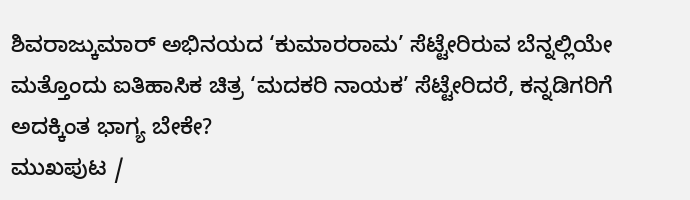ಶಿವರಾಜ್ಕುಮಾರ್ ಅಭಿನಯದ ‘ಕುಮಾರರಾಮ’ ಸೆಟ್ಟೇರಿರುವ ಬೆನ್ನಲ್ಲಿಯೇ ಮತ್ತೊಂದು ಐತಿಹಾಸಿಕ ಚಿತ್ರ ‘ಮದಕರಿ ನಾಯಕ’ ಸೆಟ್ಟೇರಿದರೆ, ಕನ್ನಡಿಗರಿಗೆ ಅದಕ್ಕಿಂತ ಭಾಗ್ಯ ಬೇಕೇ?
ಮುಖಪುಟ /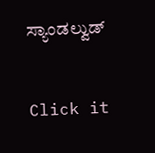ಸ್ಯಾಂಡಲ್ವುಡ್


Click it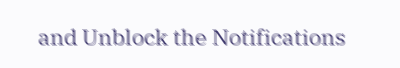and Unblock the Notifications